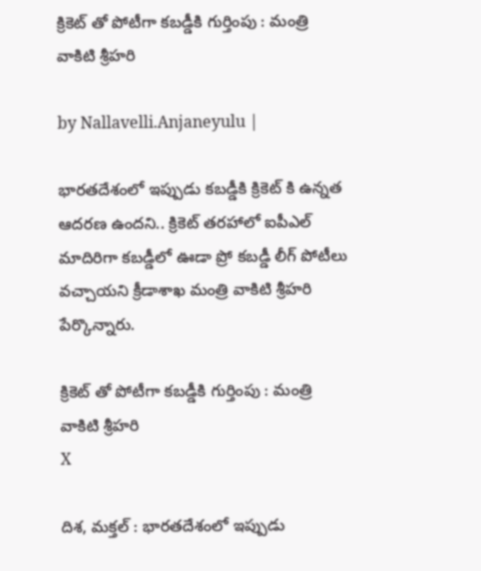క్రికెట్ తో పోటీగా క‌బ‌డ్డీకి గుర్తింపు : మంత్రి వాకిటి శ్రీహ‌రి

by Nallavelli.Anjaneyulu |

భార‌త‌దేశంలో ఇప్పుడు క‌బ‌డ్డీకి క్రికెట్ కి ఉన్న‌త ఆద‌ర‌ణ ఉంద‌ని.. క్రికెట్ త‌ర‌హాలో ఐపీఎల్ మాదిరిగా క‌బడ్డీలో ఊడా ప్రో క‌బ‌డ్డీ లీగ్ పోటీలు వ‌చ్చాయ‌ని క్రీడాశాఖ మంత్రి వాకిటి శ్రీహ‌రి పేర్కొన్నారు.

క్రికెట్ తో పోటీగా క‌బ‌డ్డీకి గుర్తింపు : మంత్రి వాకిటి శ్రీహ‌రి
X

దిశ‌, మ‌క్త‌ల్ : భార‌త‌దేశంలో ఇప్పుడు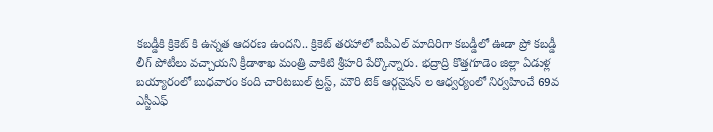క‌బ‌డ్డీకి క్రికెట్ కి ఉన్న‌త ఆద‌ర‌ణ ఉంద‌ని.. క్రికెట్ త‌ర‌హాలో ఐపీఎల్ మాదిరిగా క‌బడ్డీలో ఊడా ప్రో క‌బ‌డ్డీ లీగ్ పోటీలు వ‌చ్చాయ‌ని క్రీడాశాఖ మంత్రి వాకిటి శ్రీహ‌రి పేర్కొన్నారు. భ‌ద్రాద్రి కొత్త‌గూడెం జిల్లా ఏడుళ్ల బ‌య్యారంలో బుధ‌వారం కంది చారిట‌బుల్ ట్ర‌స్ట్, మౌరి టెక్ ఆర్గ‌నైష‌న్ ల ఆధ్వ‌ర్యంలో నిర్వ‌హించే 69వ ఎస్జీఎఫ్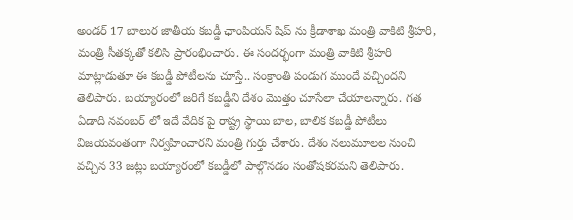అండ‌ర్ 17 బాలుర జాతీయ క‌బ‌డ్డీ ఛాంపియ‌న్ షిప్ ను క్రీడాశాఖ మంత్రి వాకిటి శ్రీహ‌రి, మంత్రి సీత‌క్క‌తో క‌లిసి ప్రారంభించారు. ఈ సంద‌ర్భంగా మంత్రి వాకిటి శ్రీహ‌రి మాట్లాడుతూ ఈ క‌బ‌డ్డీ పోటీల‌ను చూస్తే.. సంక్రాంతి పండుగ ముందే వ‌చ్చింద‌ని తెలిపారు. బ‌య్యారంలో జ‌రిగే క‌బ‌డ్డీని దేశం మొత్తం చూసేలా చేయాల‌న్నారు. గ‌త ఏడాది న‌వంబ‌ర్ లో ఇదే వేదిక పై రాష్ట్ర స్థాయి బాల‌, బాలిక క‌బ‌డ్డీ పోటీలు విజ‌య‌వంతంగా నిర్వ‌హించార‌ని మంత్రి గుర్తు చేశారు. దేశం న‌లుమూలల నుంచి వ‌చ్చిన 33 జ‌ట్లు బ‌య్యారంలో క‌బ‌డ్డీలో పాల్గొన‌డం సంతోష‌క‌ర‌మ‌ని తెలిపారు.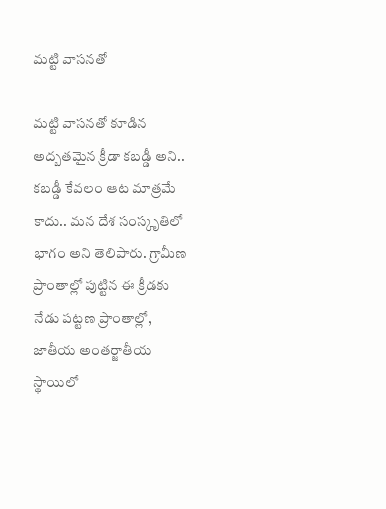మ‌ట్టి వాస‌న‌తో

మ‌ట్టి వాస‌న‌తో కూడిన అద్బత‌మైన క్రీడా క‌బ‌డ్డీ అని.. క‌బ‌డ్డీ కేవ‌లం ఆట మాత్ర‌మే కాదు.. మ‌న దేశ సంస్కృతిలో భాగం అని తెలిపారు. గ్రామీణ ప్రాంతాల్లో పుట్టిన ఈ క్రీడ‌కు నేడు ప‌ట్ట‌ణ ప్రాంతాల్లో, జాతీయ అంత‌ర్జాతీయ స్థాయిలో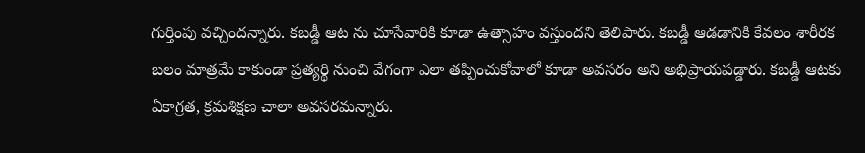గుర్తింపు వ‌చ్చింద‌న్నారు. కబడ్డీ ఆట ను చూసేవారికి కూడా ఉత్సాహం వస్తుందని తెలిపారు. కబడ్డీ ఆడడానికి కేవలం శారీరక బలం మాత్రమే కాకుండా ప్రత్యర్థి నుంచి వేగంగా ఎలా తప్పించుకోవాలో కూడా అవసరం అని అభిప్రాయపడ్డారు. కబడ్డీ ఆటకు ఏకాగ్రత, క్రమశిక్షణ చాలా అవసరమన్నారు.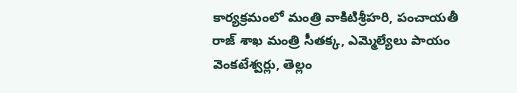కార్యక్రమంలో మంత్రి వాకిటిశ్రీహరి, పంచాయతీ రాజ్ శాఖ మంత్రి సీతక్క, ఎమ్మెల్యేలు పాయం వెంకటేశ్వర్లు, తెల్లం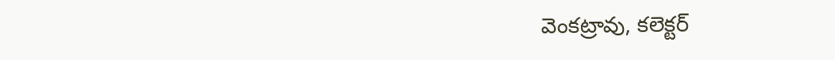వెంకట్రావు, కలెక్టర్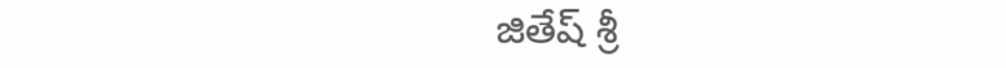జితేష్ శ్రీ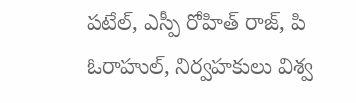పటేల్, ఎస్పీ రోహిత్ రాజ్, పి ఓరాహుల్, నిర్వహకులు విశ్వ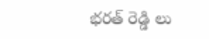భరత్ రెడ్డి లు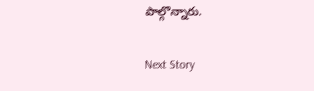పాల్గొన్నారు.

Next Story